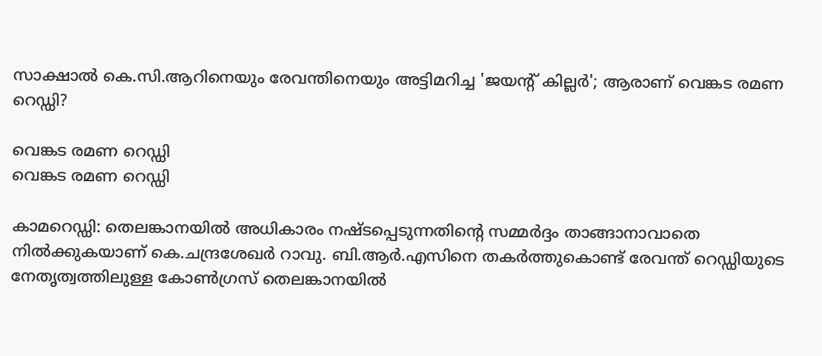സാക്ഷാല്‍ കെ.സി.ആറിനെയും രേവന്തിനെയും അട്ടിമറിച്ച 'ജയന്റ് കില്ലര്‍'; ആരാണ് വെങ്കട രമണ റെഡ്ഡി?

വെങ്കട രമണ റെഡ്ഡി
വെങ്കട രമണ റെഡ്ഡി

കാമറെഡ്ഡി: തെലങ്കാനയില്‍ അധികാരം നഷ്ടപ്പെടുന്നതിന്റെ സമ്മര്‍ദ്ദം താങ്ങാനാവാതെ നില്‍ക്കുകയാണ് കെ.ചന്ദ്രശേഖര്‍ റാവു. ബി.ആര്‍.എസിനെ തകര്‍ത്തുകൊണ്ട് രേവന്ത് റെഡ്ഡിയുടെ നേതൃത്വത്തിലുള്ള കോണ്‍ഗ്രസ് തെലങ്കാനയില്‍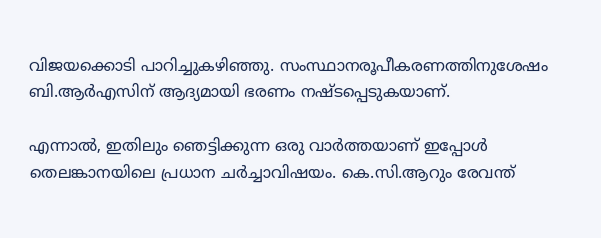വിജയക്കൊടി പാറിച്ചുകഴിഞ്ഞു. സംസ്ഥാനരൂപീകരണത്തിനുശേഷം ബി.ആര്‍എസിന് ആദ്യമായി ഭരണം നഷ്ടപ്പെടുകയാണ്.

എന്നാല്‍, ഇതിലും ഞെട്ടിക്കുന്ന ഒരു വാര്‍ത്തയാണ് ഇപ്പോള്‍ തെലങ്കാനയിലെ പ്രധാന ചര്‍ച്ചാവിഷയം. കെ.സി.ആറും രേവന്ത്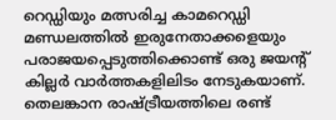റെഡ്ഡിയും മത്സരിച്ച കാമറെഡ്ഡി മണ്ഡലത്തില്‍ ഇരുനേതാക്കളെയും പരാജയപ്പെടുത്തിക്കൊണ്ട് ഒരു ജയന്റ് കില്ലര്‍ വാര്‍ത്തകളിലിടം നേടുകയാണ്. തെലങ്കാന രാഷ്ട്രീയത്തിലെ രണ്ട്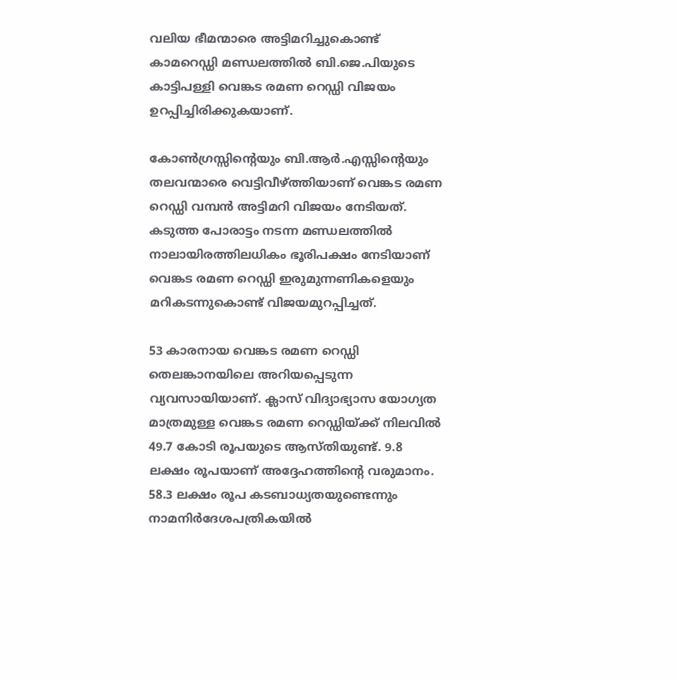വലിയ ഭീമന്മാരെ അട്ടിമറിച്ചുകൊണ്ട് കാമറെഡ്ഡി മണ്ഡലത്തില്‍ ബി.ജെ.പിയുടെ കാട്ടിപള്ളി വെങ്കട രമണ റെഡ്ഡി വിജയം ഉറപ്പിച്ചിരിക്കുകയാണ്.

കോണ്‍ഗ്രസ്സിന്റെയും ബി.ആര്‍.എസ്സിന്റെയും തലവന്മാരെ വെട്ടിവീഴ്ത്തിയാണ് വെങ്കട രമണ റെഡ്ഡി വമ്പന്‍ അട്ടിമറി വിജയം നേടിയത്. കടുത്ത പോരാട്ടം നടന്ന മണ്ഡലത്തില്‍ നാലായിരത്തിലധികം ഭൂരിപക്ഷം നേടിയാണ് വെങ്കട രമണ റെഡ്ഡി ഇരുമുന്നണികളെയും മറികടന്നുകൊണ്ട് വിജയമുറപ്പിച്ചത്.

53 കാരനായ വെങ്കട രമണ റെഡ്ഡി തെലങ്കാനയിലെ അറിയപ്പെടുന്ന വ്യവസായിയാണ്. ക്ലാസ് വിദ്യാഭ്യാസ യോഗ്യത മാത്രമുള്ള വെങ്കട രമണ റെഡ്ഡിയ്ക്ക് നിലവില്‍ 49.7 കോടി രൂപയുടെ ആസ്തിയുണ്ട്. 9.8 ലക്ഷം രൂപയാണ് അദ്ദേഹത്തിന്റെ വരുമാനം. 58.3 ലക്ഷം രൂപ കടബാധ്യതയുണ്ടെന്നും നാമനിര്‍ദേശപത്രികയില്‍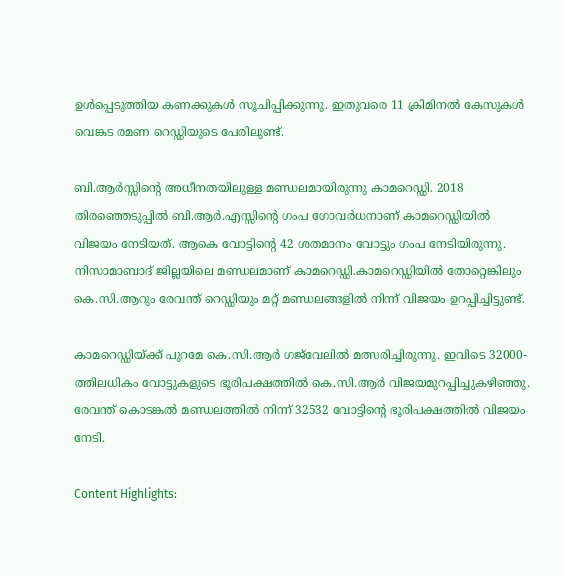ഉള്‍പ്പെടുത്തിയ കണക്കുകള്‍ സൂചിപ്പിക്കുന്നു. ഇതുവരെ 11 ക്രിമിനല്‍ കേസുകള്‍ വെങ്കട രമണ റെഡ്ഡിയുടെ പേരിലുണ്ട്.

ബി.ആര്‍സ്സിന്റെ അധീനതയിലുള്ള മണ്ഡലമായിരുന്നു കാമറെഡ്ഡി. 2018 തിരഞ്ഞെടുപ്പില്‍ ബി.ആര്‍.എസ്സിന്റെ ഗംപ ഗോവര്‍ധനാണ് കാമറെഡ്ഡിയില്‍ വിജയം നേടിയത്. ആകെ വോട്ടിന്റെ 42 ശതമാനം വോട്ടും ഗംപ നേടിയിരുന്നു. നിസാമാബാദ് ജില്ലയിലെ മണ്ഡലമാണ് കാമറെഡ്ഡി.കാമറെഡ്ഡിയില്‍ തോറ്റെങ്കിലും കെ.സി.ആറും രേവന്ത് റെഡ്ഡിയും മറ്റ് മണ്ഡലങ്ങളില്‍ നിന്ന് വിജയം ഉറപ്പിച്ചിട്ടുണ്ട്.

കാമറെഡ്ഡിയ്ക്ക് പുറമേ കെ.സി.ആര്‍ ഗജ്‌വേലില്‍ മത്സരിച്ചിരുന്നു. ഇവിടെ 32000-ത്തിലധികം വോട്ടുകളുടെ ഭൂരിപക്ഷത്തില്‍ കെ.സി.ആര്‍ വിജയമുറപ്പിച്ചുകഴിഞ്ഞു. രേവന്ത് കൊടങ്കല്‍ മണ്ഡലത്തില്‍ നിന്ന് 32532 വോട്ടിന്റെ ഭൂരിപക്ഷത്തില്‍ വിജയം നേടി.

Content Highlights: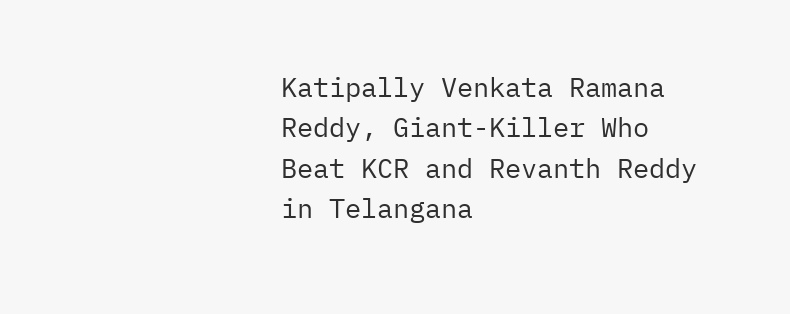Katipally Venkata Ramana Reddy, Giant-Killer Who Beat KCR and Revanth Reddy in Telangana